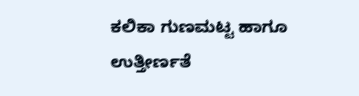ಕಲಿಕಾ ಗುಣಮಟ್ಟ ಹಾಗೂ ಉತ್ತೀರ್ಣತೆ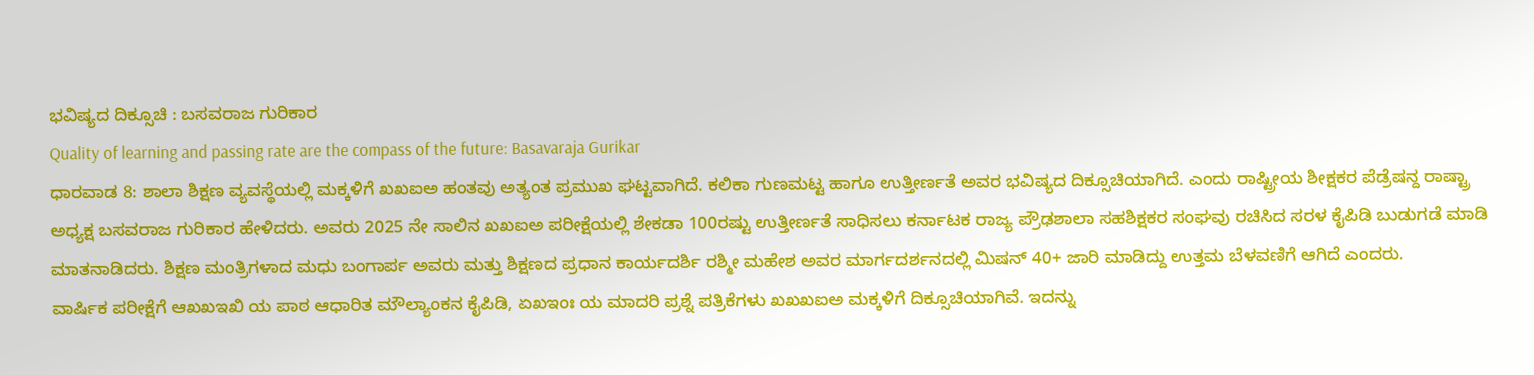ಭವಿಷ್ಯದ ದಿಕ್ಸೂಚಿ : ಬಸವರಾಜ ಗುರಿಕಾರ
Quality of learning and passing rate are the compass of the future: Basavaraja Gurikar
ಧಾರವಾಡ 8: ಶಾಲಾ ಶಿಕ್ಷಣ ವ್ಯವಸ್ಥೆಯಲ್ಲಿ ಮಕ್ಕಳಿಗೆ ಖಖಐಅ ಹಂತವು ಅತ್ಯಂತ ಪ್ರಮುಖ ಘಟ್ಟವಾಗಿದೆ. ಕಲಿಕಾ ಗುಣಮಟ್ಟ ಹಾಗೂ ಉತ್ತೀರ್ಣತೆ ಅವರ ಭವಿಷ್ಯದ ದಿಕ್ಸೂಚಿಯಾಗಿದೆ. ಎಂದು ರಾಷ್ಟ್ರೀಯ ಶೀಕ್ಷಕರ ಪೆಡ್ರೆಷನ್ದ ರಾಷ್ಟ್ರಾ ಅಧ್ಯಕ್ಷ ಬಸವರಾಜ ಗುರಿಕಾರ ಹೇಳಿದರು. ಅವರು 2025 ನೇ ಸಾಲಿನ ಖಖಐಅ ಪರೀಕ್ಷೆಯಲ್ಲಿ ಶೇಕಡಾ 100ರಷ್ಟು ಉತ್ತೀರ್ಣತೆ ಸಾಧಿಸಲು ಕರ್ನಾಟಕ ರಾಜ್ಯ ಪ್ರೌಢಶಾಲಾ ಸಹಶಿಕ್ಷಕರ ಸಂಘವು ರಚಿಸಿದ ಸರಳ ಕೈಪಿಡಿ ಬುಡುಗಡೆ ಮಾಡಿ ಮಾತನಾಡಿದರು. ಶಿಕ್ಷಣ ಮಂತ್ರಿಗಳಾದ ಮಧು ಬಂಗಾರ್ಪ ಅವರು ಮತ್ತು ಶಿಕ್ಷಣದ ಪ್ರಧಾನ ಕಾರ್ಯದರ್ಶಿ ರಶ್ಮೀ ಮಹೇಶ ಅವರ ಮಾರ್ಗದರ್ಶನದಲ್ಲಿ ಮಿಷನ್ 40+ ಜಾರಿ ಮಾಡಿದ್ದು ಉತ್ತಮ ಬೆಳವಣಿಗೆ ಆಗಿದೆ ಎಂದರು.
ವಾರ್ಷಿಕ ಪರೀಕ್ಷೆಗೆ ಆಖಖಇಖಿ ಯ ಪಾಠ ಆಧಾರಿತ ಮೌಲ್ಯಾಂಕನ ಕೈಪಿಡಿ, ಏಖಇಂಃ ಯ ಮಾದರಿ ಪ್ರಶ್ನೆ ಪತ್ರಿಕೆಗಳು ಖಖಖಐಅ ಮಕ್ಕಳಿಗೆ ದಿಕ್ಸೂಚಿಯಾಗಿವೆ. ಇದನ್ನು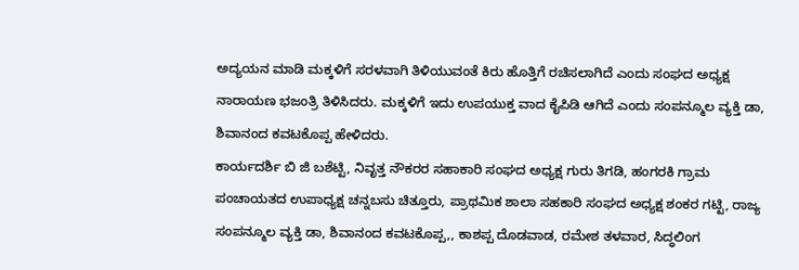ಅದ್ಯಯನ ಮಾಡಿ ಮಕ್ಕಳಿಗೆ ಸರಳವಾಗಿ ತಿಳಿಯುವಂತೆ ಕಿರು ಹೊತ್ತಿಗೆ ರಚಿಸಲಾಗಿದೆ ಎಂದು ಸಂಘದ ಅಧ್ಯಕ್ಷ ನಾರಾಯಣ ಭಜಂತ್ರಿ ತಿಳಿಸಿದರು. ಮಕ್ಕಳಿಗೆ ಇದು ಉಪಯುಕ್ತ ವಾದ ಕೈಪಿಡಿ ಆಗಿದೆ ಎಂದು ಸಂಪನ್ಮೂಲ ವ್ಯಕ್ತಿ ಡಾ, ಶಿವಾನಂದ ಕವಟಕೊಪ್ಪ ಹೇಳಿದರು.
ಕಾರ್ಯದರ್ಶಿ ಬಿ ಜಿ ಬಶೆಟ್ಟಿ, ನಿವೃತ್ತ ನೌಕರರ ಸಹಾಕಾರಿ ಸಂಘದ ಅಧ್ಯಕ್ಷ ಗುರು ತಿಗಡಿ, ಹಂಗರಕಿ ಗ್ರಾಮ ಪಂಚಾಯತದ ಉಪಾಧ್ಯಕ್ಷ ಚನ್ನಬಸು ಚಿತ್ತೂರು, ಪ್ರಾಥಮಿಕ ಶಾಲಾ ಸಹಕಾರಿ ಸಂಘದ ಅಧ್ಯಕ್ಷ ಶಂಕರ ಗಟ್ಟಿ, ರಾಜ್ಯ ಸಂಪನ್ಮೂಲ ವ್ಯಕ್ತಿ ಡಾ, ಶಿವಾನಂದ ಕವಟಕೊಪ್ಪ,, ಕಾಶಪ್ಪ ದೊಡವಾಡ, ರಮೇಶ ತಳವಾರ, ಸಿದ್ಧಲಿಂಗ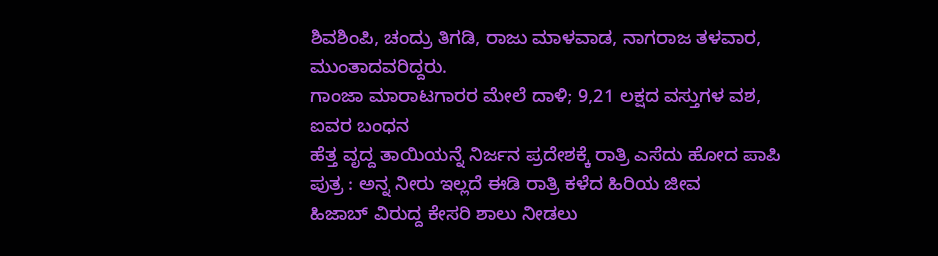ಶಿವಶಿಂಪಿ, ಚಂದ್ರು ತಿಗಡಿ, ರಾಜು ಮಾಳವಾಡ, ನಾಗರಾಜ ತಳವಾರ, ಮುಂತಾದವರಿದ್ದರು.
ಗಾಂಜಾ ಮಾರಾಟಗಾರರ ಮೇಲೆ ದಾಳಿ; 9,21 ಲಕ್ಷದ ವಸ್ತುಗಳ ವಶ, ಐವರ ಬಂಧನ
ಹೆತ್ತ ವೃದ್ದ ತಾಯಿಯನ್ನೆ ನಿರ್ಜನ ಪ್ರದೇಶಕ್ಕೆ ರಾತ್ರಿ ಎಸೆದು ಹೋದ ಪಾಪಿ ಪುತ್ರ : ಅನ್ನ ನೀರು ಇಲ್ಲದೆ ಈಡಿ ರಾತ್ರಿ ಕಳೆದ ಹಿರಿಯ ಜೀವ
ಹಿಜಾಬ್ ವಿರುದ್ದ ಕೇಸರಿ ಶಾಲು ನೀಡಲು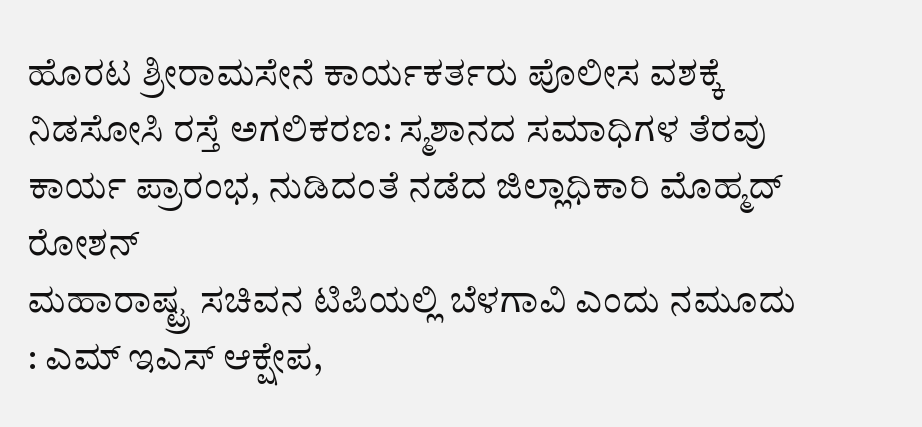ಹೊರಟ ಶ್ರೀರಾಮಸೇನೆ ಕಾರ್ಯಕರ್ತರು ಪೊಲೀಸ ವಶಕ್ಕೆ
ನಿಡಸೋಸಿ ರಸ್ತೆ ಅಗಲಿಕರಣ: ಸ್ಮಶಾನದ ಸಮಾಧಿಗಳ ತೆರವು ಕಾರ್ಯ ಪ್ರಾರಂಭ, ನುಡಿದಂತೆ ನಡೆದ ಜಿಲ್ಲಾಧಿಕಾರಿ ಮೊಹ್ಮದ್ ರೋಶನ್
ಮಹಾರಾಷ್ಟ್ರ ಸಚಿವನ ಟಿಪಿಯಲ್ಲಿ ಬೆಳಗಾವಿ ಎಂದು ನಮೂದು : ಎಮ್ ಇಎಸ್ ಆಕ್ಷೇಪ,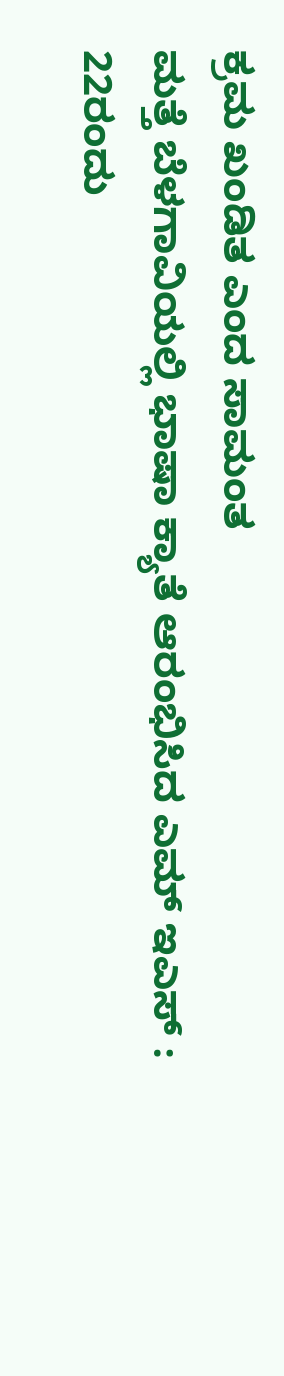ಕ್ರಮ ಖಂಡಿತ ಎಂದ ಸಾಮಂತ
ಮತ್ತೆ ಬೆಳಗಾವಿಯಲ್ಲಿ ಭಾಷಾ ಕ್ಯಾತೆ ಆರಂಭಿಸಿದ ಎಮ್ ಇಎಸ್ : 22ರಂದು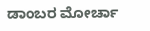ಡಾಂಬರ ಮೋರ್ಚಾ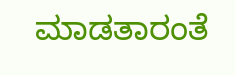ಮಾಡತಾರಂತೆ